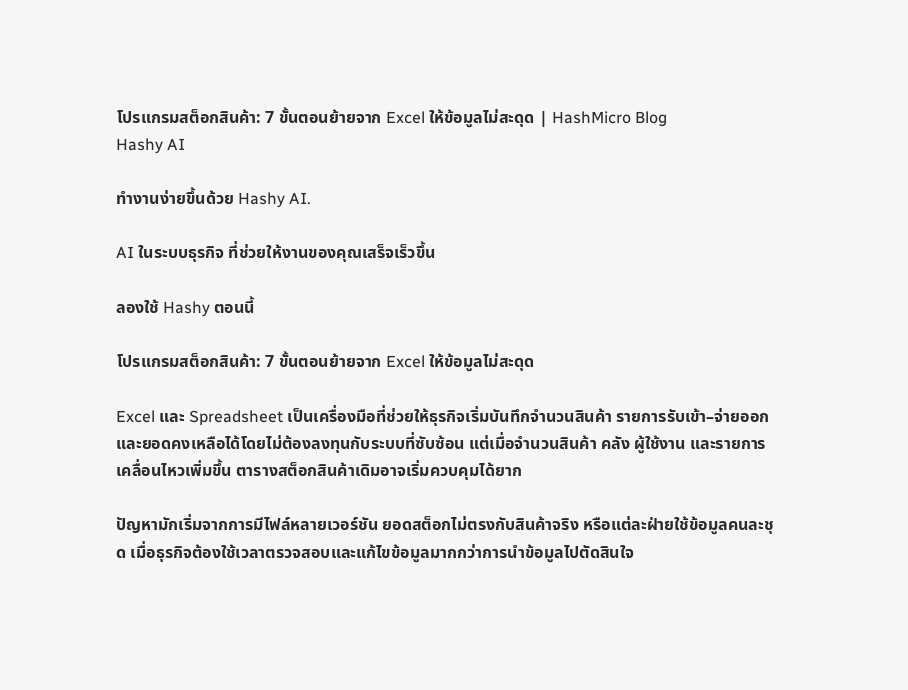โปรแกรมสต็อกสินค้า: 7 ขั้นตอนย้ายจาก Excel ให้ข้อมูลไม่สะดุด | HashMicro Blog
Hashy AI

ทำงานง่ายขึ้นด้วย Hashy AI.

AI ในระบบธุรกิจ ที่ช่วยให้งานของคุณเสร็จเร็วขึ้น

ลองใช้ Hashy ตอนนี้

โปรแกรมสต็อกสินค้า: 7 ขั้นตอนย้ายจาก Excel ให้ข้อมูลไม่สะดุด

Excel และ Spreadsheet เป็นเครื่องมือที่ช่วยให้ธุรกิจเริ่มบันทึกจำนวนสินค้า รายการรับเข้า–จ่ายออก และยอดคงเหลือได้โดยไม่ต้องลงทุนกับระบบที่ซับซ้อน แต่เมื่อจำนวนสินค้า คลัง ผู้ใช้งาน และรายการเคลื่อนไหวเพิ่มขึ้น ตารางสต็อกสินค้าเดิมอาจเริ่มควบคุมได้ยาก

ปัญหามักเริ่มจากการมีไฟล์หลายเวอร์ชัน ยอดสต็อกไม่ตรงกับสินค้าจริง หรือแต่ละฝ่ายใช้ข้อมูลคนละชุด เมื่อธุรกิจต้องใช้เวลาตรวจสอบและแก้ไขข้อมูลมากกว่าการนำข้อมูลไปตัดสินใจ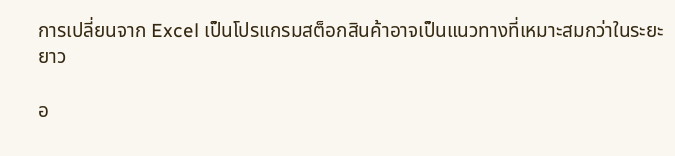การเปลี่ยนจาก Excel เป็นโปรแกรมสต็อกสินค้าอาจเป็นแนวทางที่เหมาะสมกว่าในระยะยาว

อ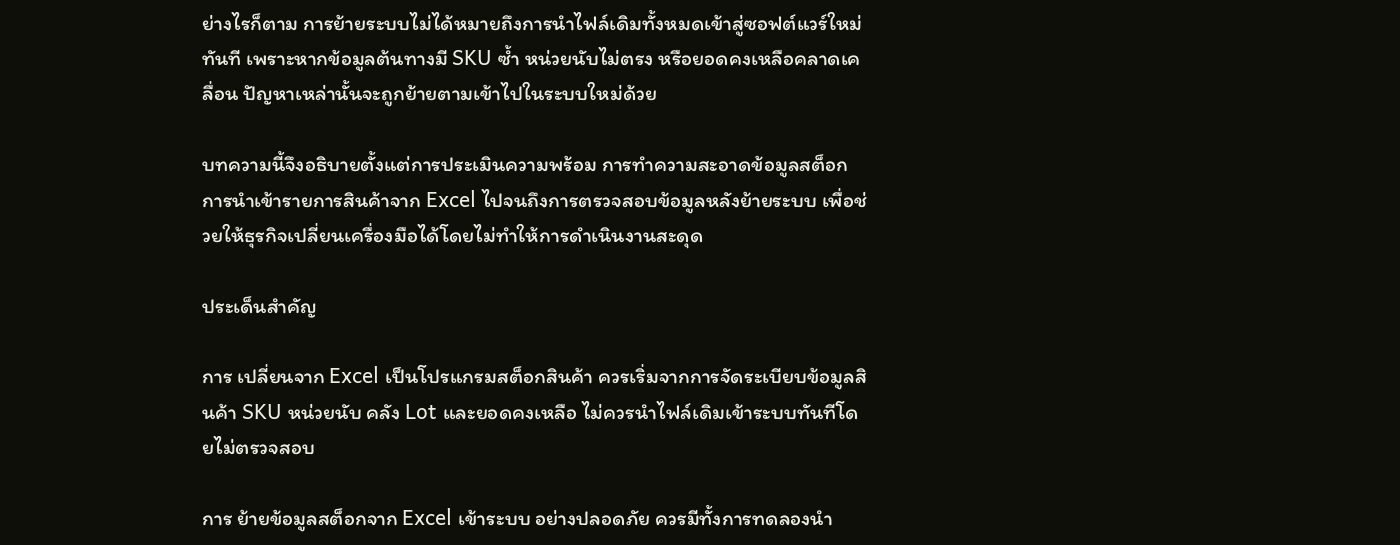ย่างไรก็ตาม การย้ายระบบไม่ได้หมายถึงการนำไฟล์เดิมทั้งหมดเข้าสู่ซอฟต์แวร์ใหม่ทันที เพราะหากข้อมูลต้นทางมี SKU ซ้ำ หน่วยนับไม่ตรง หรือยอดคงเหลือคลาดเคลื่อน ปัญหาเหล่านั้นจะถูกย้ายตามเข้าไปในระบบใหม่ด้วย

บทความนี้จึงอธิบายตั้งแต่การประเมินความพร้อม การทำความสะอาดข้อมูลสต็อก การนำเข้ารายการสินค้าจาก Excel ไปจนถึงการตรวจสอบข้อมูลหลังย้ายระบบ เพื่อช่วยให้ธุรกิจเปลี่ยนเครื่องมือได้โดยไม่ทำให้การดำเนินงานสะดุด

ประเด็นสำคัญ

การ เปลี่ยนจาก Excel เป็นโปรแกรมสต็อกสินค้า ควรเริ่มจากการจัดระเบียบข้อมูลสินค้า SKU หน่วยนับ คลัง Lot และยอดคงเหลือ ไม่ควรนำไฟล์เดิมเข้าระบบทันทีโดยไม่ตรวจสอบ

การ ย้ายข้อมูลสต็อกจาก Excel เข้าระบบ อย่างปลอดภัย ควรมีทั้งการทดลองนำ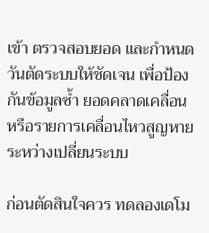เข้า ตรวจสอบยอด และกำหนดวันตัดระบบให้ชัดเจน เพื่อป้องกันข้อมูลซ้ำ ยอดคลาดเคลื่อน หรือรายการเคลื่อนไหวสูญหายระหว่างเปลี่ยนระบบ

ก่อนตัดสินใจควร ทดลองเดโม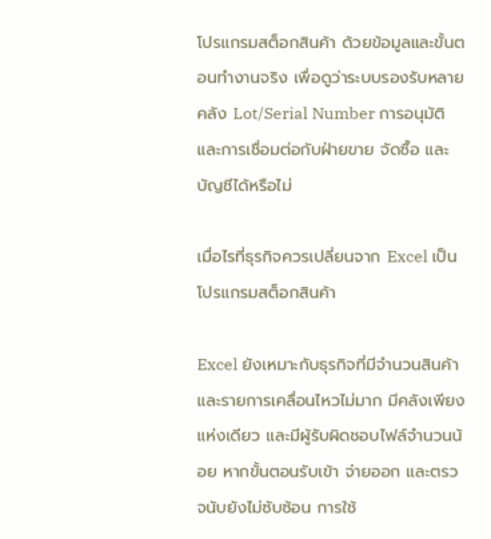โปรแกรมสต็อกสินค้า ด้วยข้อมูลและขั้นตอนทำงานจริง เพื่อดูว่าระบบรองรับหลายคลัง Lot/Serial Number การอนุมัติ และการเชื่อมต่อกับฝ่ายขาย จัดซื้อ และบัญชีได้หรือไม่

เมื่อไรที่ธุรกิจควรเปลี่ยนจาก Excel เป็นโปรแกรมสต็อกสินค้า

Excel ยังเหมาะกับธุรกิจที่มีจำนวนสินค้าและรายการเคลื่อนไหวไม่มาก มีคลังเพียงแห่งเดียว และมีผู้รับผิดชอบไฟล์จำนวนน้อย หากขั้นตอนรับเข้า จ่ายออก และตรวจนับยังไม่ซับซ้อน การใช้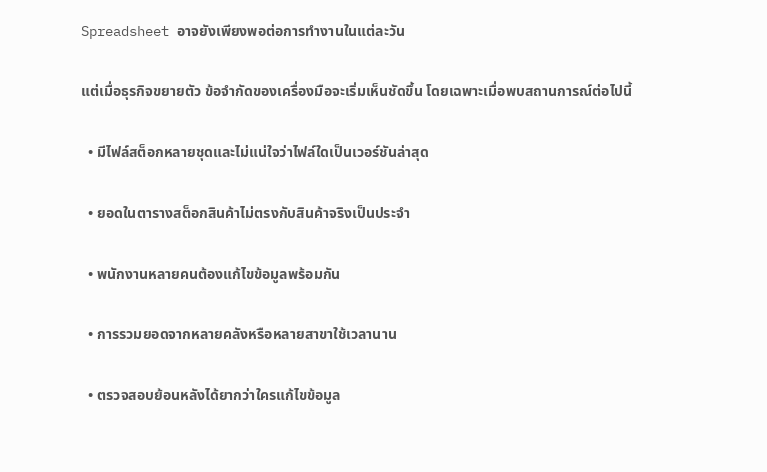Spreadsheet อาจยังเพียงพอต่อการทำงานในแต่ละวัน

แต่เมื่อธุรกิจขยายตัว ข้อจำกัดของเครื่องมือจะเริ่มเห็นชัดขึ้น โดยเฉพาะเมื่อพบสถานการณ์ต่อไปนี้

  • มีไฟล์สต็อกหลายชุดและไม่แน่ใจว่าไฟล์ใดเป็นเวอร์ชันล่าสุด

  • ยอดในตารางสต็อกสินค้าไม่ตรงกับสินค้าจริงเป็นประจำ

  • พนักงานหลายคนต้องแก้ไขข้อมูลพร้อมกัน

  • การรวมยอดจากหลายคลังหรือหลายสาขาใช้เวลานาน

  • ตรวจสอบย้อนหลังได้ยากว่าใครแก้ไขข้อมูล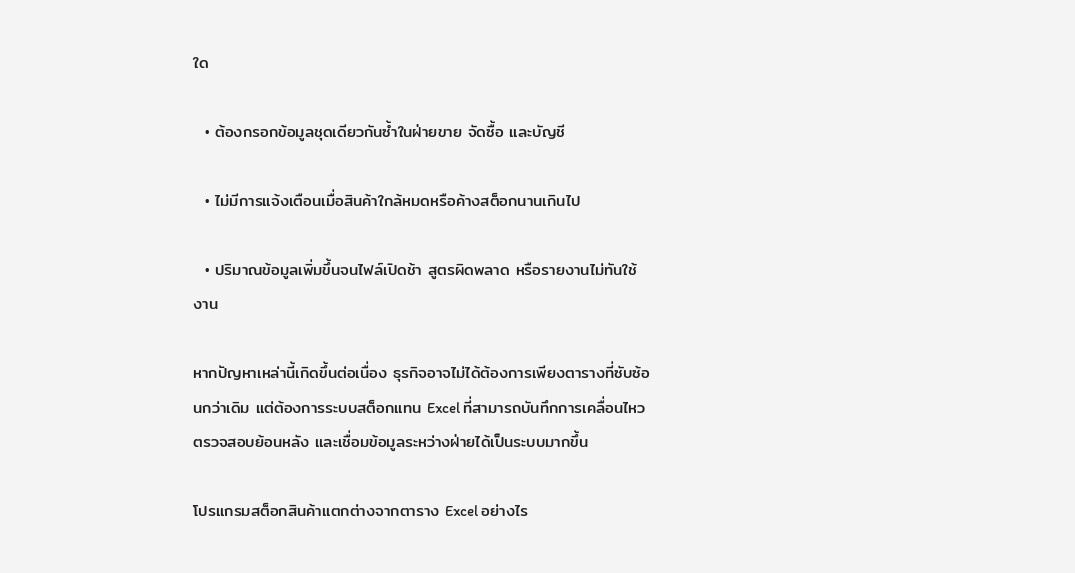ใด

  • ต้องกรอกข้อมูลชุดเดียวกันซ้ำในฝ่ายขาย จัดซื้อ และบัญชี

  • ไม่มีการแจ้งเตือนเมื่อสินค้าใกล้หมดหรือค้างสต็อกนานเกินไป

  • ปริมาณข้อมูลเพิ่มขึ้นจนไฟล์เปิดช้า สูตรผิดพลาด หรือรายงานไม่ทันใช้งาน

หากปัญหาเหล่านี้เกิดขึ้นต่อเนื่อง ธุรกิจอาจไม่ได้ต้องการเพียงตารางที่ซับซ้อนกว่าเดิม แต่ต้องการระบบสต็อกแทน Excel ที่สามารถบันทึกการเคลื่อนไหว ตรวจสอบย้อนหลัง และเชื่อมข้อมูลระหว่างฝ่ายได้เป็นระบบมากขึ้น

โปรแกรมสต็อกสินค้าแตกต่างจากตาราง Excel อย่างไร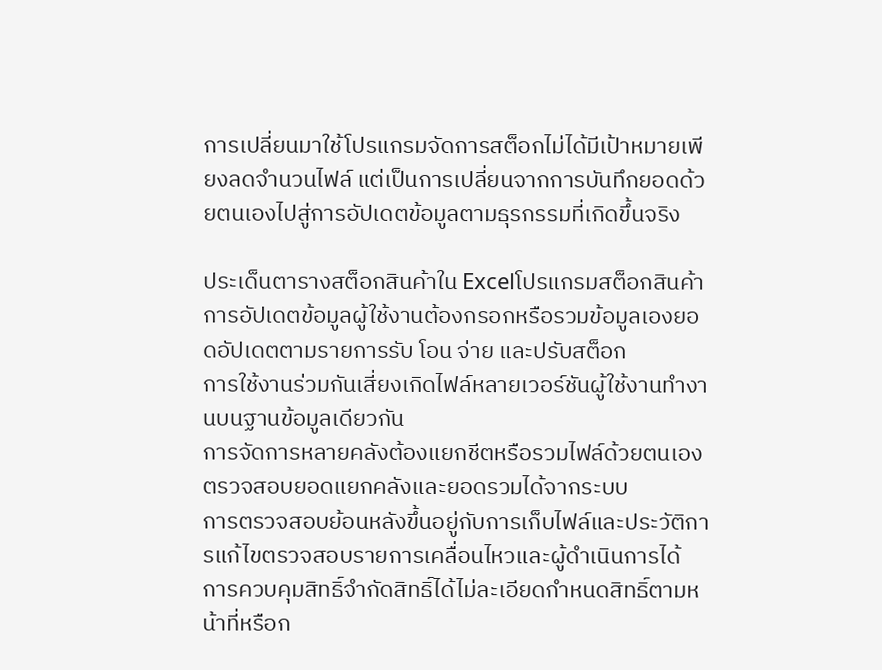การเปลี่ยนมาใช้โปรแกรมจัดการสต็อกไม่ได้มีเป้าหมายเพียงลดจำนวนไฟล์ แต่เป็นการเปลี่ยนจากการบันทึกยอดด้วยตนเองไปสู่การอัปเดตข้อมูลตามธุรกรรมที่เกิดขึ้นจริง

ประเด็นตารางสต็อกสินค้าใน Excelโปรแกรมสต็อกสินค้า
การอัปเดตข้อมูลผู้ใช้งานต้องกรอกหรือรวมข้อมูลเองยอดอัปเดตตามรายการรับ โอน จ่าย และปรับสต็อก
การใช้งานร่วมกันเสี่ยงเกิดไฟล์หลายเวอร์ชันผู้ใช้งานทำงานบนฐานข้อมูลเดียวกัน
การจัดการหลายคลังต้องแยกชีตหรือรวมไฟล์ด้วยตนเองตรวจสอบยอดแยกคลังและยอดรวมได้จากระบบ
การตรวจสอบย้อนหลังขึ้นอยู่กับการเก็บไฟล์และประวัติการแก้ไขตรวจสอบรายการเคลื่อนไหวและผู้ดำเนินการได้
การควบคุมสิทธิ์จำกัดสิทธิ์ได้ไม่ละเอียดกำหนดสิทธิ์ตามหน้าที่หรือก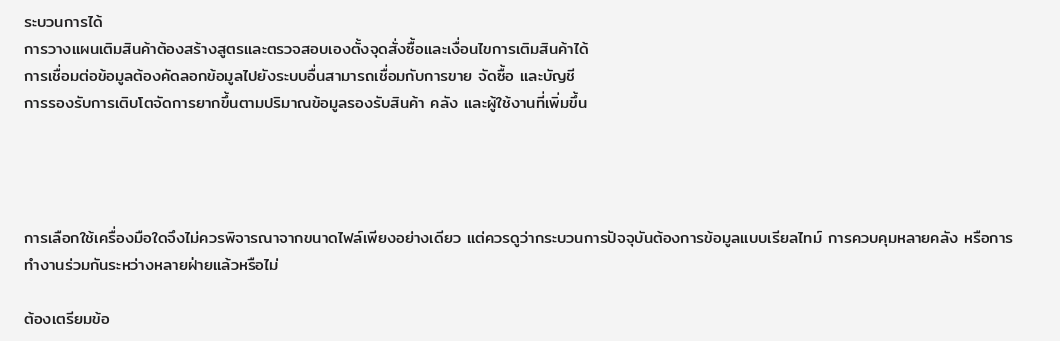ระบวนการได้
การวางแผนเติมสินค้าต้องสร้างสูตรและตรวจสอบเองตั้งจุดสั่งซื้อและเงื่อนไขการเติมสินค้าได้
การเชื่อมต่อข้อมูลต้องคัดลอกข้อมูลไปยังระบบอื่นสามารถเชื่อมกับการขาย จัดซื้อ และบัญชี
การรองรับการเติบโตจัดการยากขึ้นตามปริมาณข้อมูลรองรับสินค้า คลัง และผู้ใช้งานที่เพิ่มขึ้น




การเลือกใช้เครื่องมือใดจึงไม่ควรพิจารณาจากขนาดไฟล์เพียงอย่างเดียว แต่ควรดูว่ากระบวนการปัจจุบันต้องการข้อมูลแบบเรียลไทม์ การควบคุมหลายคลัง หรือการทำงานร่วมกันระหว่างหลายฝ่ายแล้วหรือไม่

ต้องเตรียมข้อ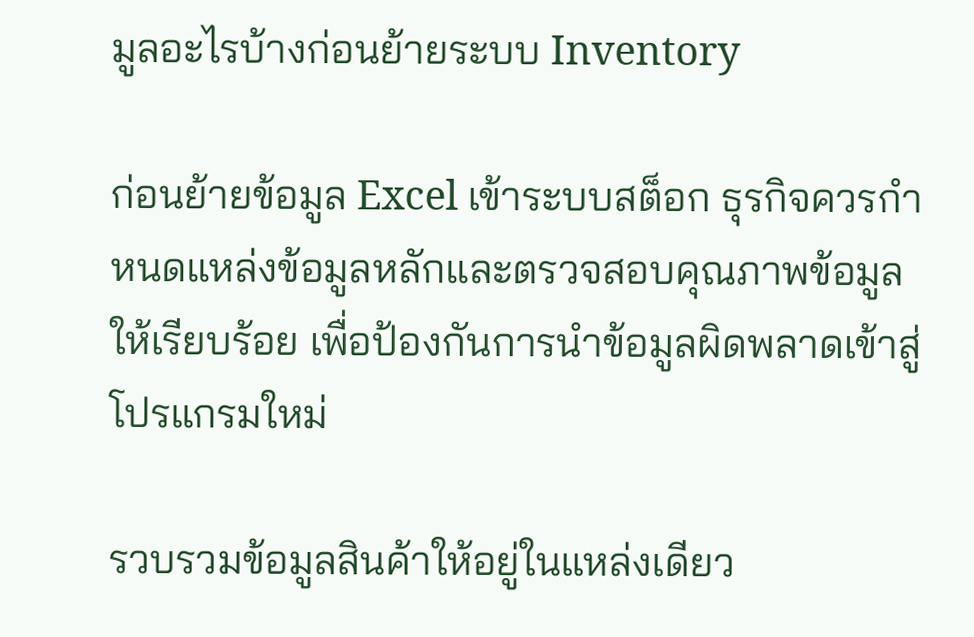มูลอะไรบ้างก่อนย้ายระบบ Inventory

ก่อนย้ายข้อมูล Excel เข้าระบบสต็อก ธุรกิจควรกำหนดแหล่งข้อมูลหลักและตรวจสอบคุณภาพข้อมูลให้เรียบร้อย เพื่อป้องกันการนำข้อมูลผิดพลาดเข้าสู่โปรแกรมใหม่

รวบรวมข้อมูลสินค้าให้อยู่ในแหล่งเดียว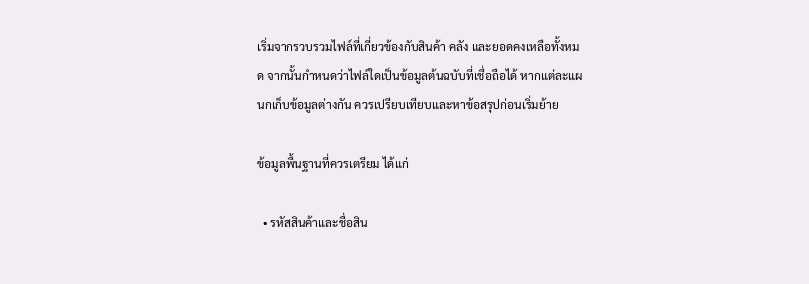เริ่มจากรวบรวมไฟล์ที่เกี่ยวข้องกับสินค้า คลัง และยอดคงเหลือทั้งหมด จากนั้นกำหนดว่าไฟล์ใดเป็นข้อมูลต้นฉบับที่เชื่อถือได้ หากแต่ละแผนกเก็บข้อมูลต่างกัน ควรเปรียบเทียบและหาข้อสรุปก่อนเริ่มย้าย

ข้อมูลพื้นฐานที่ควรเตรียม ได้แก่

  • รหัสสินค้าและชื่อสิน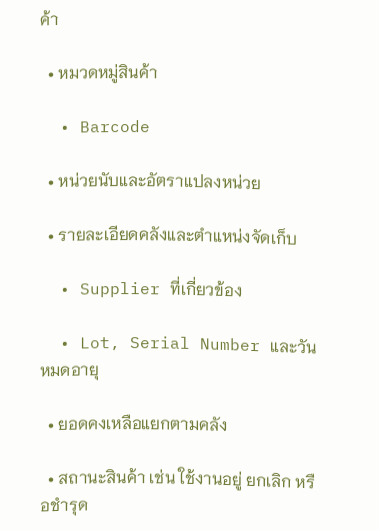ค้า

  • หมวดหมู่สินค้า

  • Barcode

  • หน่วยนับและอัตราแปลงหน่วย

  • รายละเอียดคลังและตำแหน่งจัดเก็บ

  • Supplier ที่เกี่ยวข้อง

  • Lot, Serial Number และวันหมดอายุ

  • ยอดคงเหลือแยกตามคลัง

  • สถานะสินค้า เช่น ใช้งานอยู่ ยกเลิก หรือชำรุด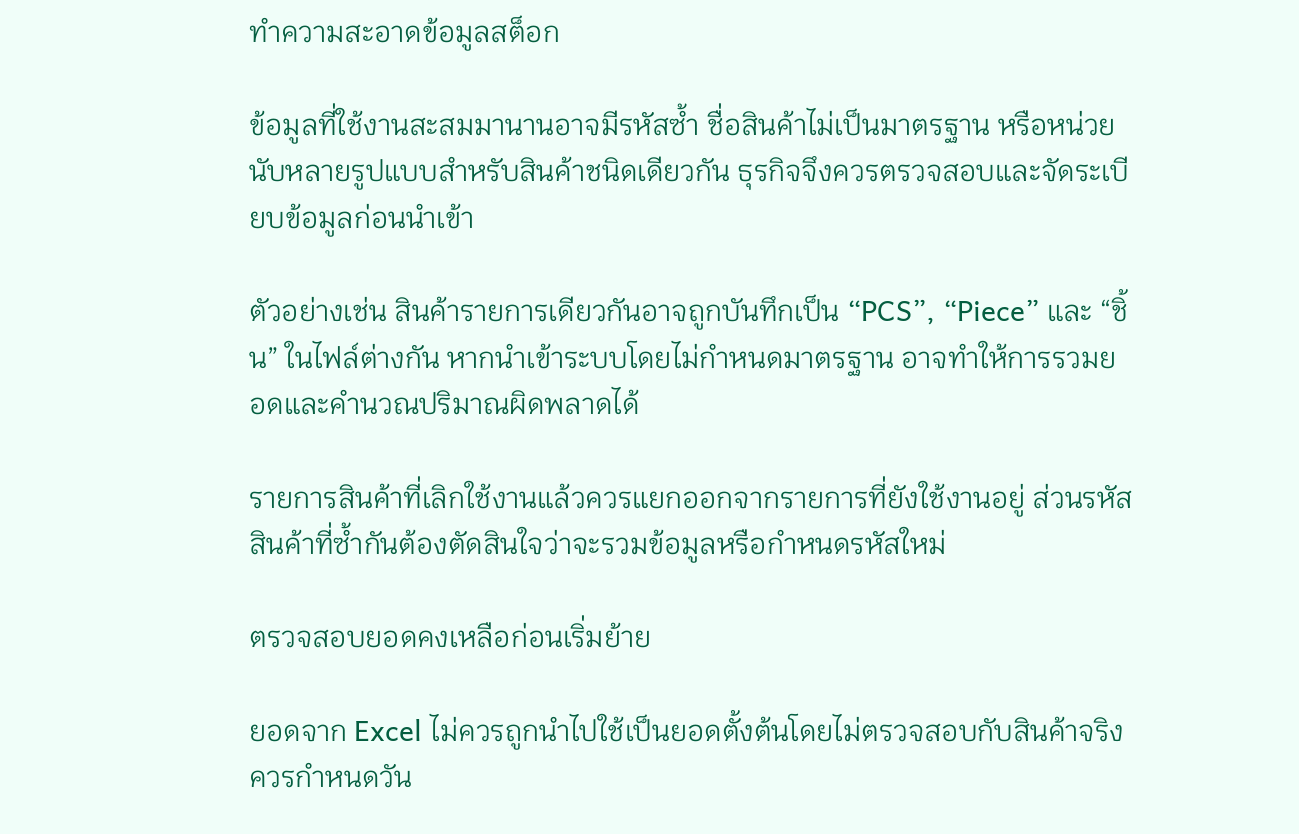ทำความสะอาดข้อมูลสต็อก

ข้อมูลที่ใช้งานสะสมมานานอาจมีรหัสซ้ำ ชื่อสินค้าไม่เป็นมาตรฐาน หรือหน่วยนับหลายรูปแบบสำหรับสินค้าชนิดเดียวกัน ธุรกิจจึงควรตรวจสอบและจัดระเบียบข้อมูลก่อนนำเข้า

ตัวอย่างเช่น สินค้ารายการเดียวกันอาจถูกบันทึกเป็น “PCS”, “Piece” และ “ชิ้น” ในไฟล์ต่างกัน หากนำเข้าระบบโดยไม่กำหนดมาตรฐาน อาจทำให้การรวมยอดและคำนวณปริมาณผิดพลาดได้

รายการสินค้าที่เลิกใช้งานแล้วควรแยกออกจากรายการที่ยังใช้งานอยู่ ส่วนรหัสสินค้าที่ซ้ำกันต้องตัดสินใจว่าจะรวมข้อมูลหรือกำหนดรหัสใหม่

ตรวจสอบยอดคงเหลือก่อนเริ่มย้าย

ยอดจาก Excel ไม่ควรถูกนำไปใช้เป็นยอดตั้งต้นโดยไม่ตรวจสอบกับสินค้าจริง ควรกำหนดวัน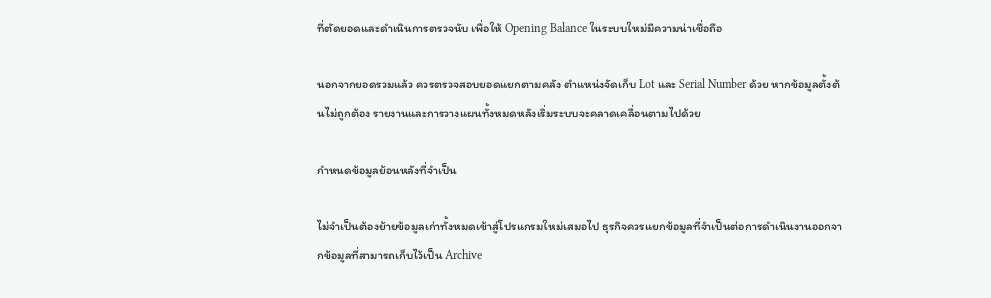ที่ตัดยอดและดำเนินการตรวจนับ เพื่อให้ Opening Balance ในระบบใหม่มีความน่าเชื่อถือ

นอกจากยอดรวมแล้ว ควรตรวจสอบยอดแยกตามคลัง ตำแหน่งจัดเก็บ Lot และ Serial Number ด้วย หากข้อมูลตั้งต้นไม่ถูกต้อง รายงานและการวางแผนทั้งหมดหลังเริ่มระบบจะคลาดเคลื่อนตามไปด้วย

กำหนดข้อมูลย้อนหลังที่จำเป็น

ไม่จำเป็นต้องย้ายข้อมูลเก่าทั้งหมดเข้าสู่โปรแกรมใหม่เสมอไป ธุรกิจควรแยกข้อมูลที่จำเป็นต่อการดำเนินงานออกจากข้อมูลที่สามารถเก็บไว้เป็น Archive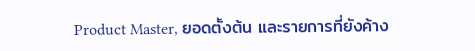Product Master, ยอดตั้งต้น และรายการที่ยังค้าง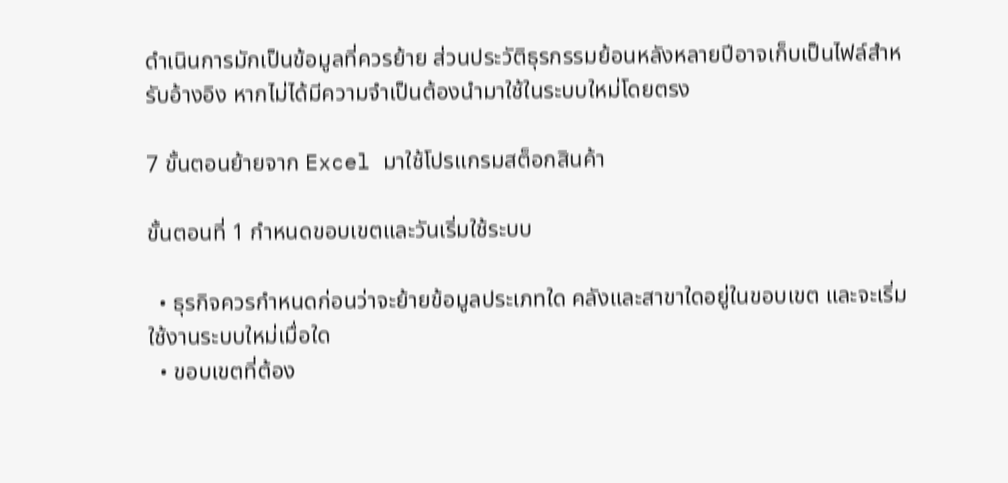ดำเนินการมักเป็นข้อมูลที่ควรย้าย ส่วนประวัติธุรกรรมย้อนหลังหลายปีอาจเก็บเป็นไฟล์สำหรับอ้างอิง หากไม่ได้มีความจำเป็นต้องนำมาใช้ในระบบใหม่โดยตรง

7 ขั้นตอนย้ายจาก Excel มาใช้โปรแกรมสต็อกสินค้า

ขั้นตอนที่ 1 กำหนดขอบเขตและวันเริ่มใช้ระบบ

  • ธุรกิจควรกำหนดก่อนว่าจะย้ายข้อมูลประเภทใด คลังและสาขาใดอยู่ในขอบเขต และจะเริ่มใช้งานระบบใหม่เมื่อใด
  • ขอบเขตที่ต้อง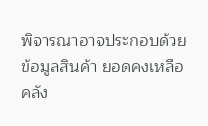พิจารณาอาจประกอบด้วยข้อมูลสินค้า ยอดคงเหลือ คลัง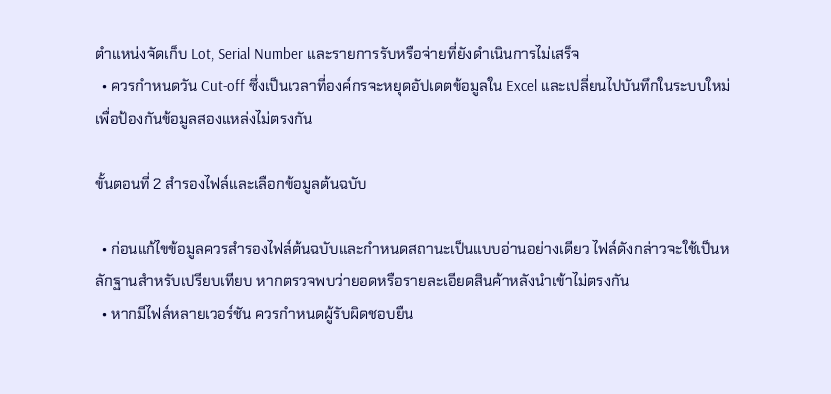ตำแหน่งจัดเก็บ Lot, Serial Number และรายการรับหรือจ่ายที่ยังดำเนินการไม่เสร็จ
  • ควรกำหนดวัน Cut-off ซึ่งเป็นเวลาที่องค์กรจะหยุดอัปเดตข้อมูลใน Excel และเปลี่ยนไปบันทึกในระบบใหม่ เพื่อป้องกันข้อมูลสองแหล่งไม่ตรงกัน

ขั้นตอนที่ 2 สำรองไฟล์และเลือกข้อมูลต้นฉบับ

  • ก่อนแก้ไขข้อมูลควรสำรองไฟล์ต้นฉบับและกำหนดสถานะเป็นแบบอ่านอย่างเดียว ไฟล์ดังกล่าวจะใช้เป็นหลักฐานสำหรับเปรียบเทียบ หากตรวจพบว่ายอดหรือรายละเอียดสินค้าหลังนำเข้าไม่ตรงกัน
  • หากมีไฟล์หลายเวอร์ชัน ควรกำหนดผู้รับผิดชอบยืน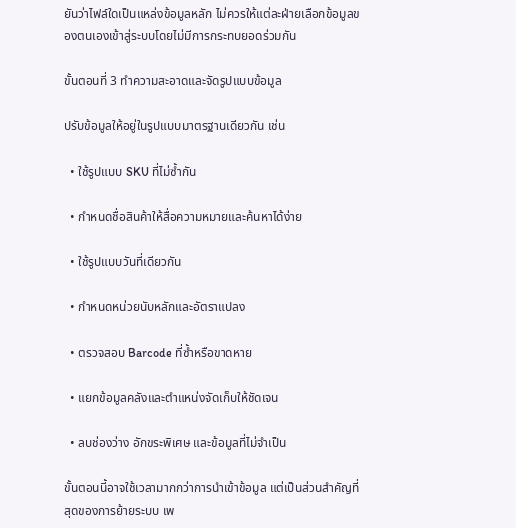ยันว่าไฟล์ใดเป็นแหล่งข้อมูลหลัก ไม่ควรให้แต่ละฝ่ายเลือกข้อมูลของตนเองเข้าสู่ระบบโดยไม่มีการกระทบยอดร่วมกัน

ขั้นตอนที่ 3 ทำความสะอาดและจัดรูปแบบข้อมูล

ปรับข้อมูลให้อยู่ในรูปแบบมาตรฐานเดียวกัน เช่น

  • ใช้รูปแบบ SKU ที่ไม่ซ้ำกัน

  • กำหนดชื่อสินค้าให้สื่อความหมายและค้นหาได้ง่าย

  • ใช้รูปแบบวันที่เดียวกัน

  • กำหนดหน่วยนับหลักและอัตราแปลง

  • ตรวจสอบ Barcode ที่ซ้ำหรือขาดหาย

  • แยกข้อมูลคลังและตำแหน่งจัดเก็บให้ชัดเจน

  • ลบช่องว่าง อักขระพิเศษ และข้อมูลที่ไม่จำเป็น

ขั้นตอนนี้อาจใช้เวลามากกว่าการนำเข้าข้อมูล แต่เป็นส่วนสำคัญที่สุดของการย้ายระบบ เพ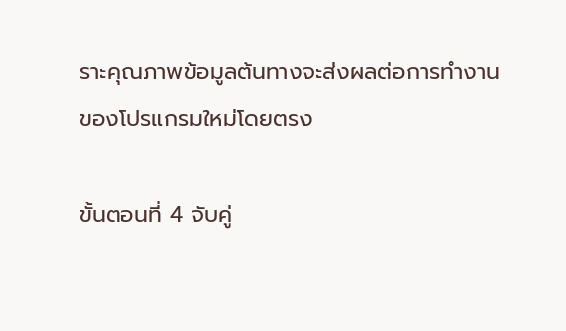ราะคุณภาพข้อมูลต้นทางจะส่งผลต่อการทำงานของโปรแกรมใหม่โดยตรง

ขั้นตอนที่ 4 จับคู่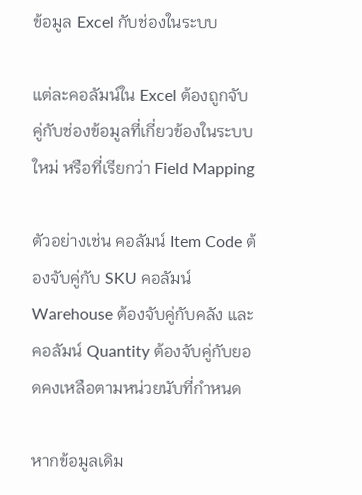ข้อมูล Excel กับช่องในระบบ

แต่ละคอลัมน์ใน Excel ต้องถูกจับคู่กับช่องข้อมูลที่เกี่ยวข้องในระบบใหม่ หรือที่เรียกว่า Field Mapping

ตัวอย่างเช่น คอลัมน์ Item Code ต้องจับคู่กับ SKU คอลัมน์ Warehouse ต้องจับคู่กับคลัง และคอลัมน์ Quantity ต้องจับคู่กับยอดคงเหลือตามหน่วยนับที่กำหนด

หากข้อมูลเดิม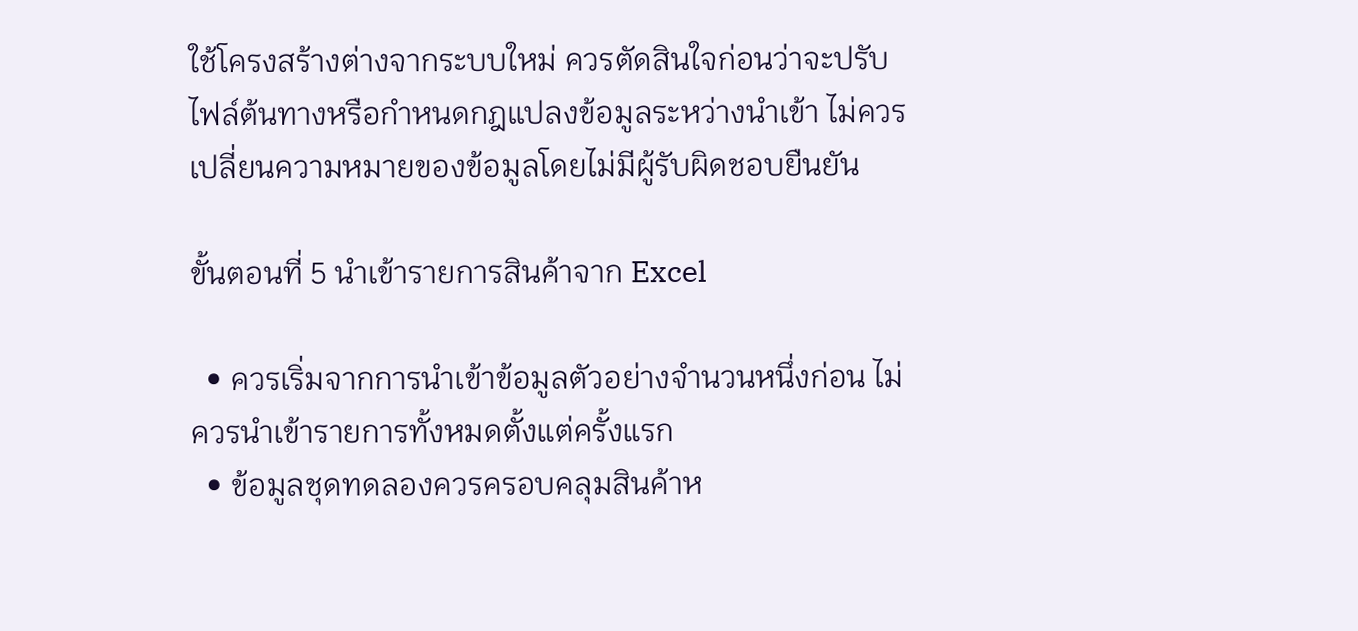ใช้โครงสร้างต่างจากระบบใหม่ ควรตัดสินใจก่อนว่าจะปรับไฟล์ต้นทางหรือกำหนดกฎแปลงข้อมูลระหว่างนำเข้า ไม่ควรเปลี่ยนความหมายของข้อมูลโดยไม่มีผู้รับผิดชอบยืนยัน

ขั้นตอนที่ 5 นำเข้ารายการสินค้าจาก Excel

  • ควรเริ่มจากการนำเข้าข้อมูลตัวอย่างจำนวนหนึ่งก่อน ไม่ควรนำเข้ารายการทั้งหมดตั้งแต่ครั้งแรก
  • ข้อมูลชุดทดลองควรครอบคลุมสินค้าห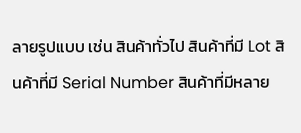ลายรูปแบบ เช่น สินค้าทั่วไป สินค้าที่มี Lot สินค้าที่มี Serial Number สินค้าที่มีหลาย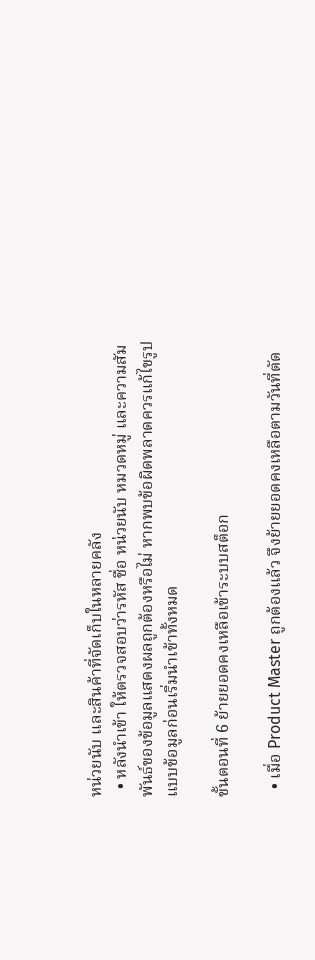หน่วยนับ และสินค้าที่จัดเก็บในหลายคลัง
  • หลังนำเข้า ให้ตรวจสอบว่ารหัส ชื่อ หน่วยนับ หมวดหมู่ และความสัมพันธ์ของข้อมูลแสดงผลถูกต้องหรือไม่ หากพบข้อผิดพลาดควรแก้ไขรูปแบบข้อมูลก่อนเริ่มนำเข้าทั้งหมด

ขั้นตอนที่ 6 ย้ายยอดคงเหลือเข้าระบบสต็อก

  • เมื่อ Product Master ถูกต้องแล้ว จึงย้ายยอดคงเหลือตามวันที่ตัด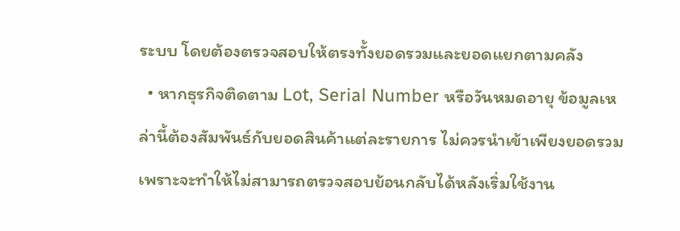ระบบ โดยต้องตรวจสอบให้ตรงทั้งยอดรวมและยอดแยกตามคลัง
  • หากธุรกิจติดตาม Lot, Serial Number หรือวันหมดอายุ ข้อมูลเหล่านี้ต้องสัมพันธ์กับยอดสินค้าแต่ละรายการ ไม่ควรนำเข้าเพียงยอดรวม เพราะจะทำให้ไม่สามารถตรวจสอบย้อนกลับได้หลังเริ่มใช้งาน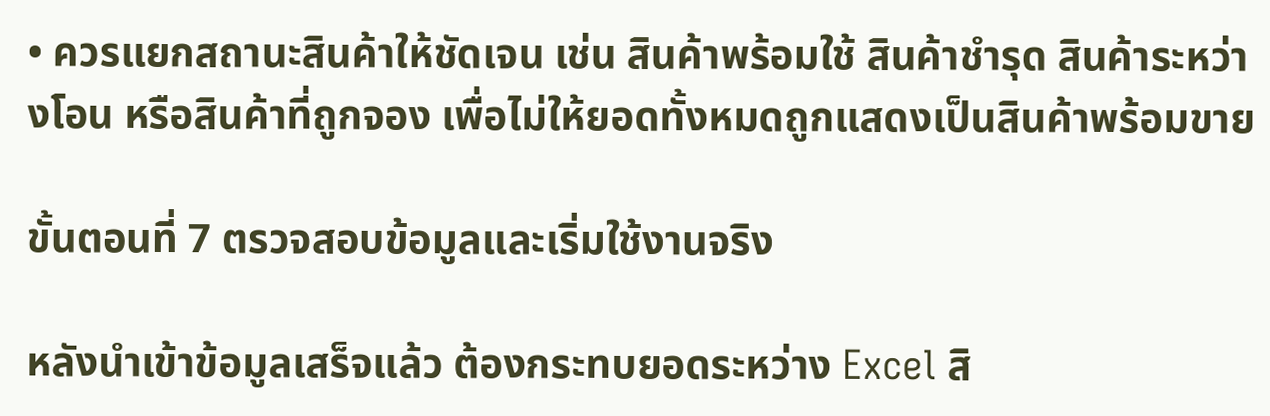• ควรแยกสถานะสินค้าให้ชัดเจน เช่น สินค้าพร้อมใช้ สินค้าชำรุด สินค้าระหว่างโอน หรือสินค้าที่ถูกจอง เพื่อไม่ให้ยอดทั้งหมดถูกแสดงเป็นสินค้าพร้อมขาย

ขั้นตอนที่ 7 ตรวจสอบข้อมูลและเริ่มใช้งานจริง

หลังนำเข้าข้อมูลเสร็จแล้ว ต้องกระทบยอดระหว่าง Excel สิ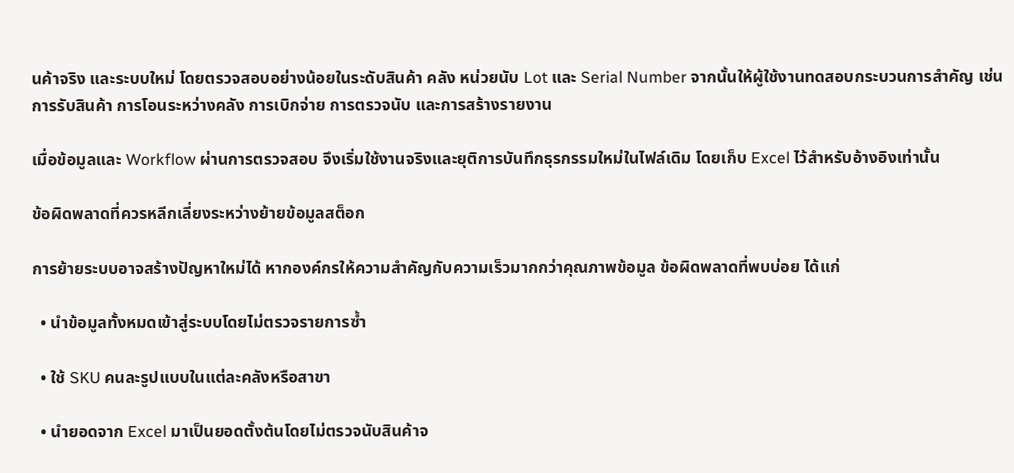นค้าจริง และระบบใหม่ โดยตรวจสอบอย่างน้อยในระดับสินค้า คลัง หน่วยนับ Lot และ Serial Number จากนั้นให้ผู้ใช้งานทดสอบกระบวนการสำคัญ เช่น การรับสินค้า การโอนระหว่างคลัง การเบิกจ่าย การตรวจนับ และการสร้างรายงาน

เมื่อข้อมูลและ Workflow ผ่านการตรวจสอบ จึงเริ่มใช้งานจริงและยุติการบันทึกธุรกรรมใหม่ในไฟล์เดิม โดยเก็บ Excel ไว้สำหรับอ้างอิงเท่านั้น

ข้อผิดพลาดที่ควรหลีกเลี่ยงระหว่างย้ายข้อมูลสต็อก

การย้ายระบบอาจสร้างปัญหาใหม่ได้ หากองค์กรให้ความสำคัญกับความเร็วมากกว่าคุณภาพข้อมูล ข้อผิดพลาดที่พบบ่อย ได้แก่

  • นำข้อมูลทั้งหมดเข้าสู่ระบบโดยไม่ตรวจรายการซ้ำ

  • ใช้ SKU คนละรูปแบบในแต่ละคลังหรือสาขา

  • นำยอดจาก Excel มาเป็นยอดตั้งต้นโดยไม่ตรวจนับสินค้าจ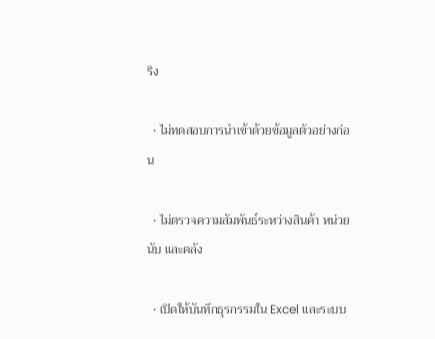ริง

  • ไม่ทดสอบการนำเข้าด้วยข้อมูลตัวอย่างก่อน

  • ไม่ตรวจความสัมพันธ์ระหว่างสินค้า หน่วยนับ และคลัง

  • เปิดให้บันทึกธุรกรรมใน Excel และระบบ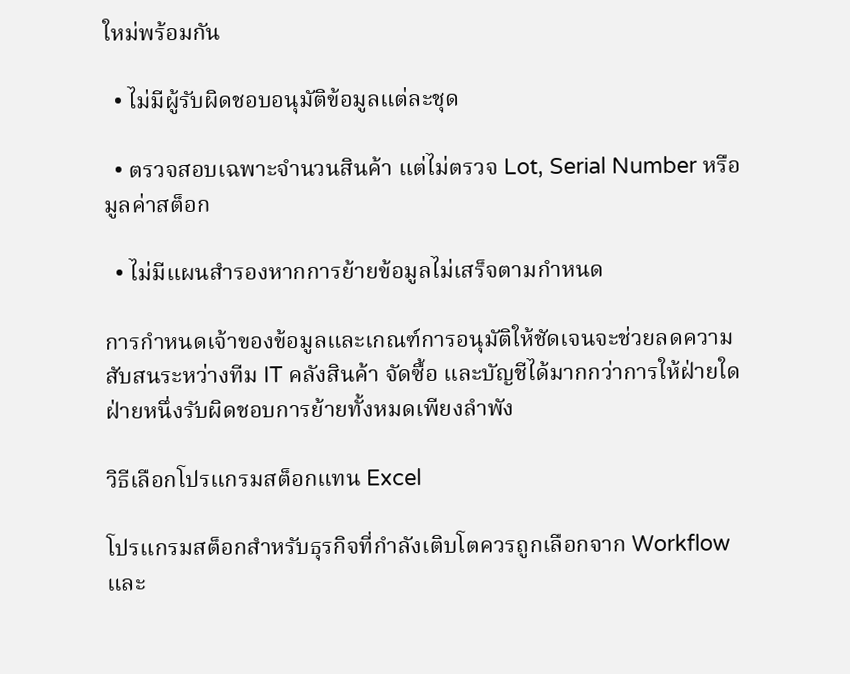ใหม่พร้อมกัน

  • ไม่มีผู้รับผิดชอบอนุมัติข้อมูลแต่ละชุด

  • ตรวจสอบเฉพาะจำนวนสินค้า แต่ไม่ตรวจ Lot, Serial Number หรือมูลค่าสต็อก

  • ไม่มีแผนสำรองหากการย้ายข้อมูลไม่เสร็จตามกำหนด

การกำหนดเจ้าของข้อมูลและเกณฑ์การอนุมัติให้ชัดเจนจะช่วยลดความสับสนระหว่างทีม IT คลังสินค้า จัดซื้อ และบัญชีได้มากกว่าการให้ฝ่ายใดฝ่ายหนึ่งรับผิดชอบการย้ายทั้งหมดเพียงลำพัง

วิธีเลือกโปรแกรมสต็อกแทน Excel

โปรแกรมสต็อกสำหรับธุรกิจที่กำลังเติบโตควรถูกเลือกจาก Workflow และ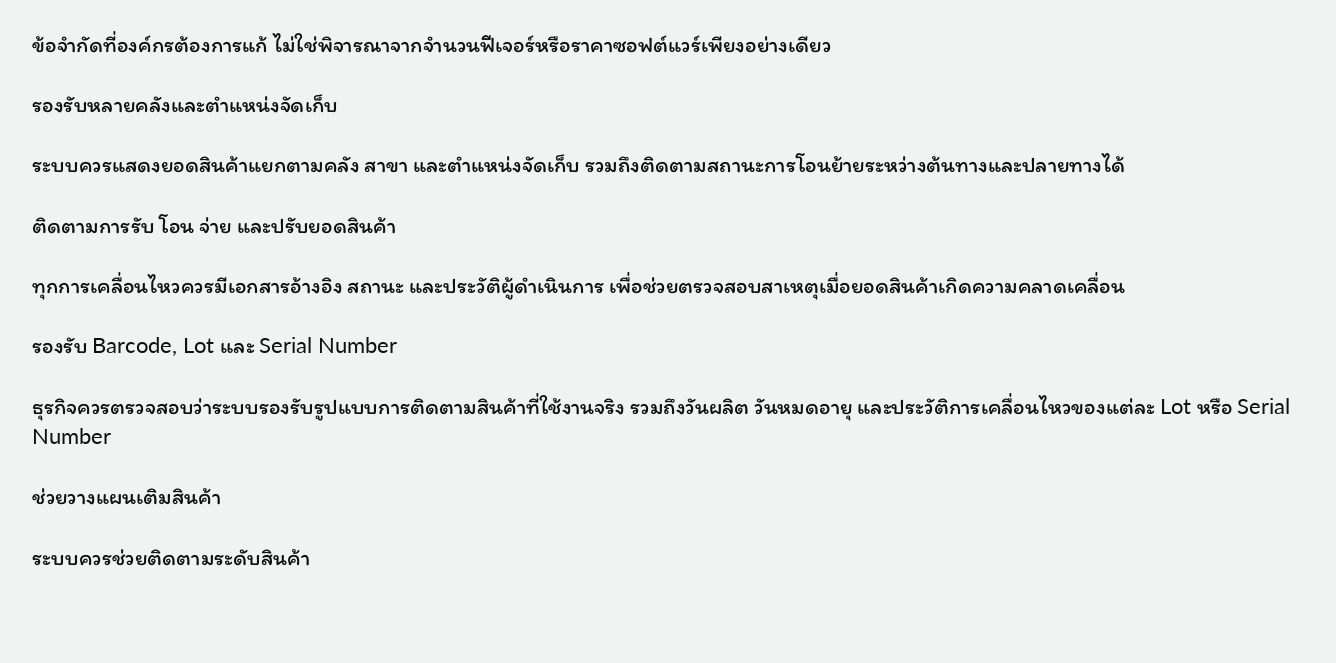ข้อจำกัดที่องค์กรต้องการแก้ ไม่ใช่พิจารณาจากจำนวนฟีเจอร์หรือราคาซอฟต์แวร์เพียงอย่างเดียว

รองรับหลายคลังและตำแหน่งจัดเก็บ

ระบบควรแสดงยอดสินค้าแยกตามคลัง สาขา และตำแหน่งจัดเก็บ รวมถึงติดตามสถานะการโอนย้ายระหว่างต้นทางและปลายทางได้

ติดตามการรับ โอน จ่าย และปรับยอดสินค้า

ทุกการเคลื่อนไหวควรมีเอกสารอ้างอิง สถานะ และประวัติผู้ดำเนินการ เพื่อช่วยตรวจสอบสาเหตุเมื่อยอดสินค้าเกิดความคลาดเคลื่อน

รองรับ Barcode, Lot และ Serial Number

ธุรกิจควรตรวจสอบว่าระบบรองรับรูปแบบการติดตามสินค้าที่ใช้งานจริง รวมถึงวันผลิต วันหมดอายุ และประวัติการเคลื่อนไหวของแต่ละ Lot หรือ Serial Number

ช่วยวางแผนเติมสินค้า

ระบบควรช่วยติดตามระดับสินค้า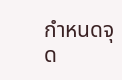กำหนดจุด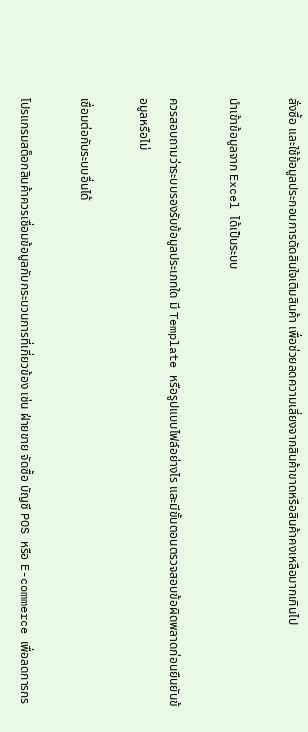สั่งซื้อ และใช้ข้อมูลประกอบการตัดสินใจเติมสินค้า เพื่อช่วยลดความเสี่ยงจากสินค้าขาดหรือสินค้าคงเหลือมากเกินไป

นำเข้าข้อมูลจาก Excel ได้เป็นระบบ

ควรสอบถามว่าระบบรองรับข้อมูลประเภทใด มี Template หรือรูปแบบไฟล์อย่างไร และมีขั้นตอนตรวจสอบข้อผิดพลาดก่อนยืนยันข้อมูลหรือไม่

เชื่อมต่อกับระบบอื่นได้

โปรแกรมสต็อกสินค้าควรเชื่อมข้อมูลกับกระบวนการที่เกี่ยวข้อง เช่น ฝ่ายขาย จัดซื้อ บัญชี POS หรือ E-commerce เพื่อลดการกร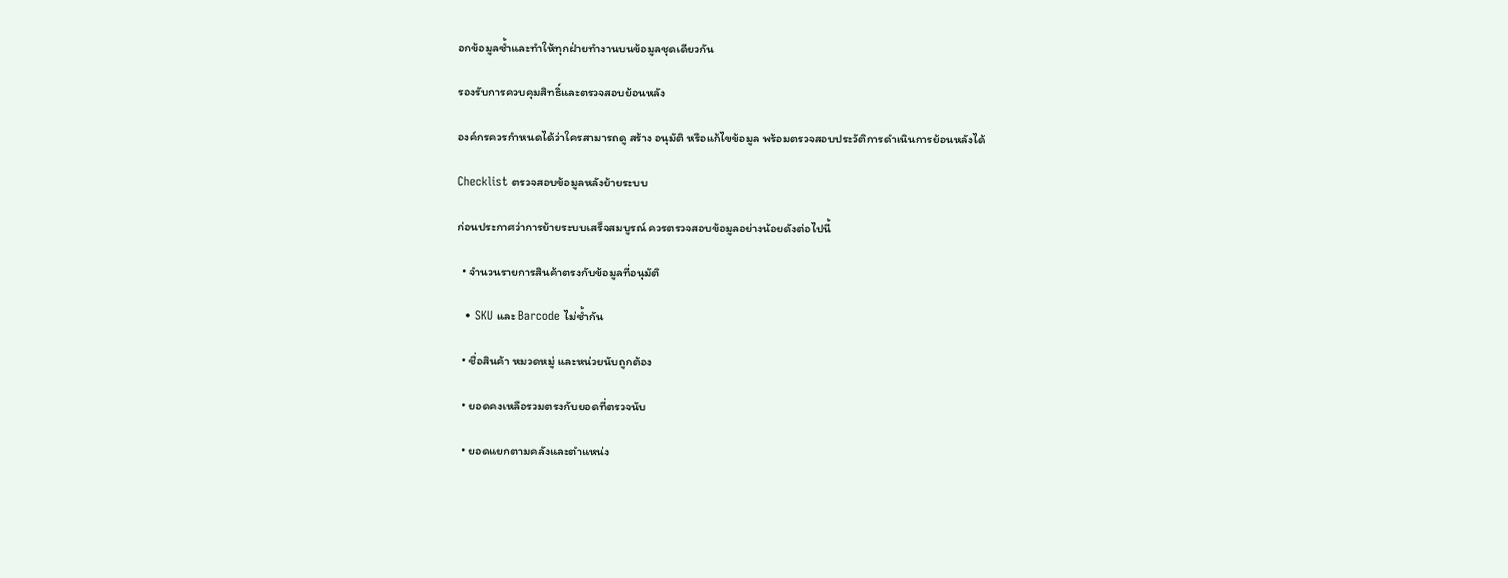อกข้อมูลซ้ำและทำให้ทุกฝ่ายทำงานบนข้อมูลชุดเดียวกัน

รองรับการควบคุมสิทธิ์และตรวจสอบย้อนหลัง

องค์กรควรกำหนดได้ว่าใครสามารถดู สร้าง อนุมัติ หรือแก้ไขข้อมูล พร้อมตรวจสอบประวัติการดำเนินการย้อนหลังได้

Checklist ตรวจสอบข้อมูลหลังย้ายระบบ

ก่อนประกาศว่าการย้ายระบบเสร็จสมบูรณ์ ควรตรวจสอบข้อมูลอย่างน้อยดังต่อไปนี้

  • จำนวนรายการสินค้าตรงกับข้อมูลที่อนุมัติ

  • SKU และ Barcode ไม่ซ้ำกัน

  • ชื่อสินค้า หมวดหมู่ และหน่วยนับถูกต้อง

  • ยอดคงเหลือรวมตรงกับยอดที่ตรวจนับ

  • ยอดแยกตามคลังและตำแหน่ง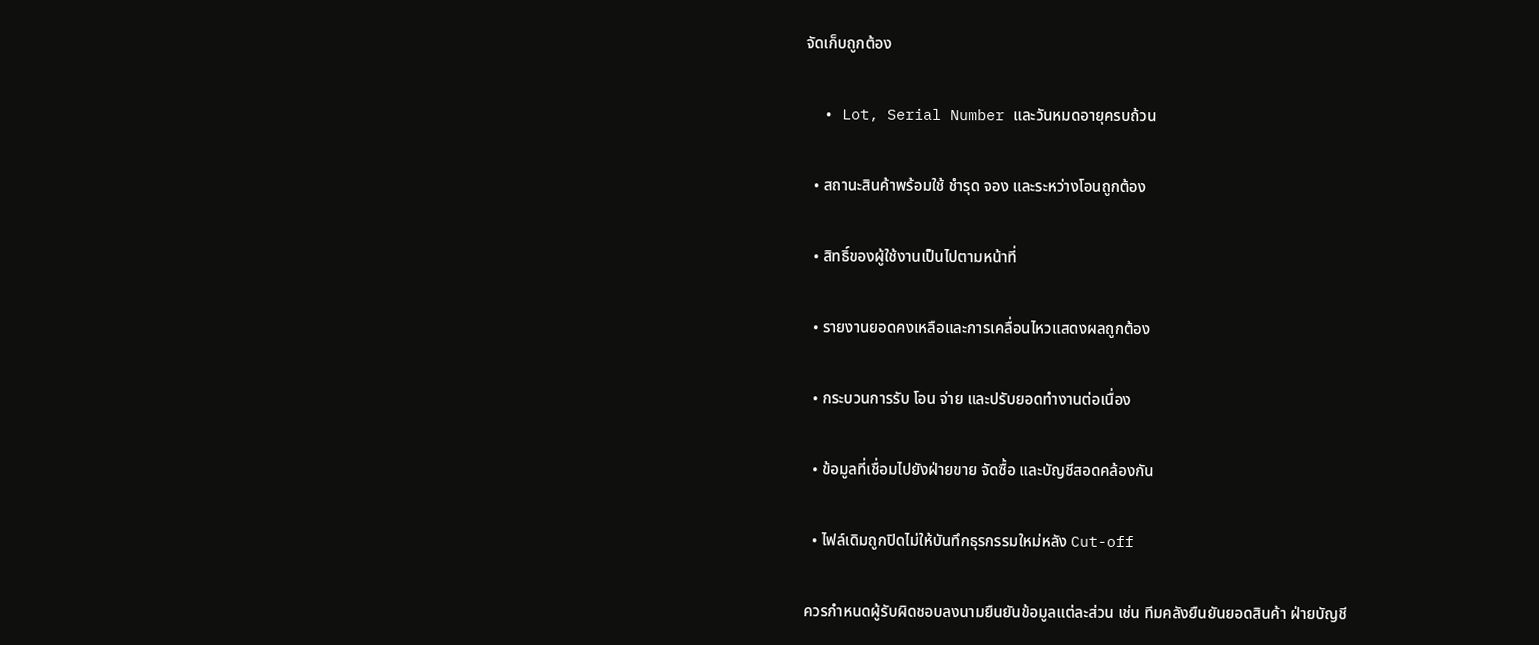จัดเก็บถูกต้อง

  • Lot, Serial Number และวันหมดอายุครบถ้วน

  • สถานะสินค้าพร้อมใช้ ชำรุด จอง และระหว่างโอนถูกต้อง

  • สิทธิ์ของผู้ใช้งานเป็นไปตามหน้าที่

  • รายงานยอดคงเหลือและการเคลื่อนไหวแสดงผลถูกต้อง

  • กระบวนการรับ โอน จ่าย และปรับยอดทำงานต่อเนื่อง

  • ข้อมูลที่เชื่อมไปยังฝ่ายขาย จัดซื้อ และบัญชีสอดคล้องกัน

  • ไฟล์เดิมถูกปิดไม่ให้บันทึกธุรกรรมใหม่หลัง Cut-off

ควรกำหนดผู้รับผิดชอบลงนามยืนยันข้อมูลแต่ละส่วน เช่น ทีมคลังยืนยันยอดสินค้า ฝ่ายบัญชี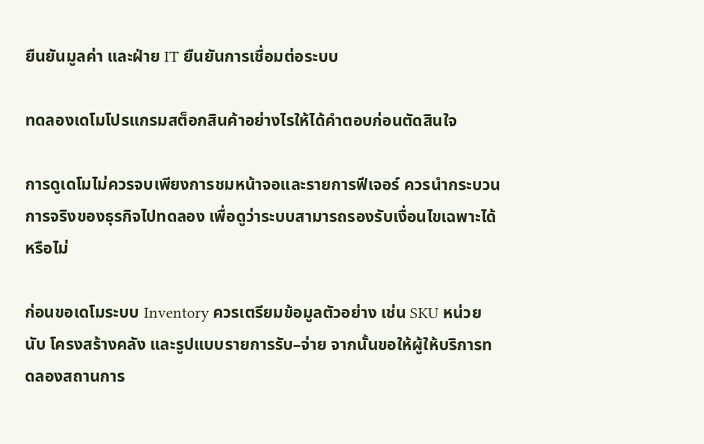ยืนยันมูลค่า และฝ่าย IT ยืนยันการเชื่อมต่อระบบ

ทดลองเดโมโปรแกรมสต็อกสินค้าอย่างไรให้ได้คำตอบก่อนตัดสินใจ

การดูเดโมไม่ควรจบเพียงการชมหน้าจอและรายการฟีเจอร์ ควรนำกระบวนการจริงของธุรกิจไปทดลอง เพื่อดูว่าระบบสามารถรองรับเงื่อนไขเฉพาะได้หรือไม่

ก่อนขอเดโมระบบ Inventory ควรเตรียมข้อมูลตัวอย่าง เช่น SKU หน่วยนับ โครงสร้างคลัง และรูปแบบรายการรับ–จ่าย จากนั้นขอให้ผู้ให้บริการทดลองสถานการ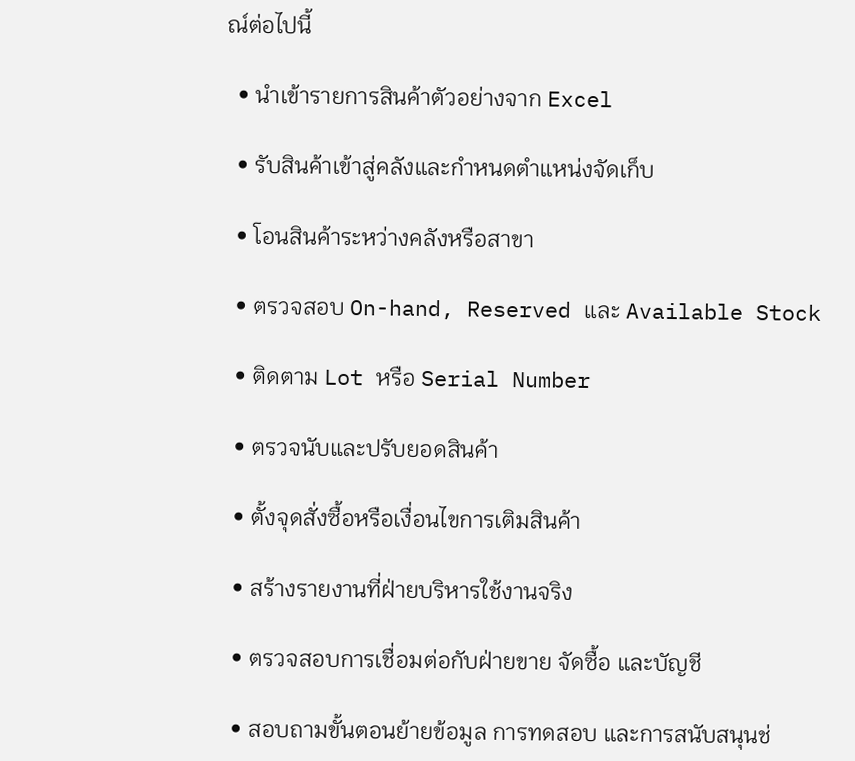ณ์ต่อไปนี้

  • นำเข้ารายการสินค้าตัวอย่างจาก Excel

  • รับสินค้าเข้าสู่คลังและกำหนดตำแหน่งจัดเก็บ

  • โอนสินค้าระหว่างคลังหรือสาขา

  • ตรวจสอบ On-hand, Reserved และ Available Stock

  • ติดตาม Lot หรือ Serial Number

  • ตรวจนับและปรับยอดสินค้า

  • ตั้งจุดสั่งซื้อหรือเงื่อนไขการเติมสินค้า

  • สร้างรายงานที่ฝ่ายบริหารใช้งานจริง

  • ตรวจสอบการเชื่อมต่อกับฝ่ายขาย จัดซื้อ และบัญชี

  • สอบถามขั้นตอนย้ายข้อมูล การทดสอบ และการสนับสนุนช่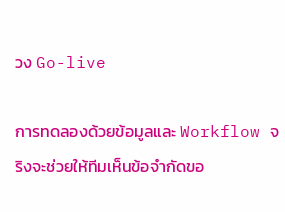วง Go-live

การทดลองด้วยข้อมูลและ Workflow จริงจะช่วยให้ทีมเห็นข้อจำกัดขอ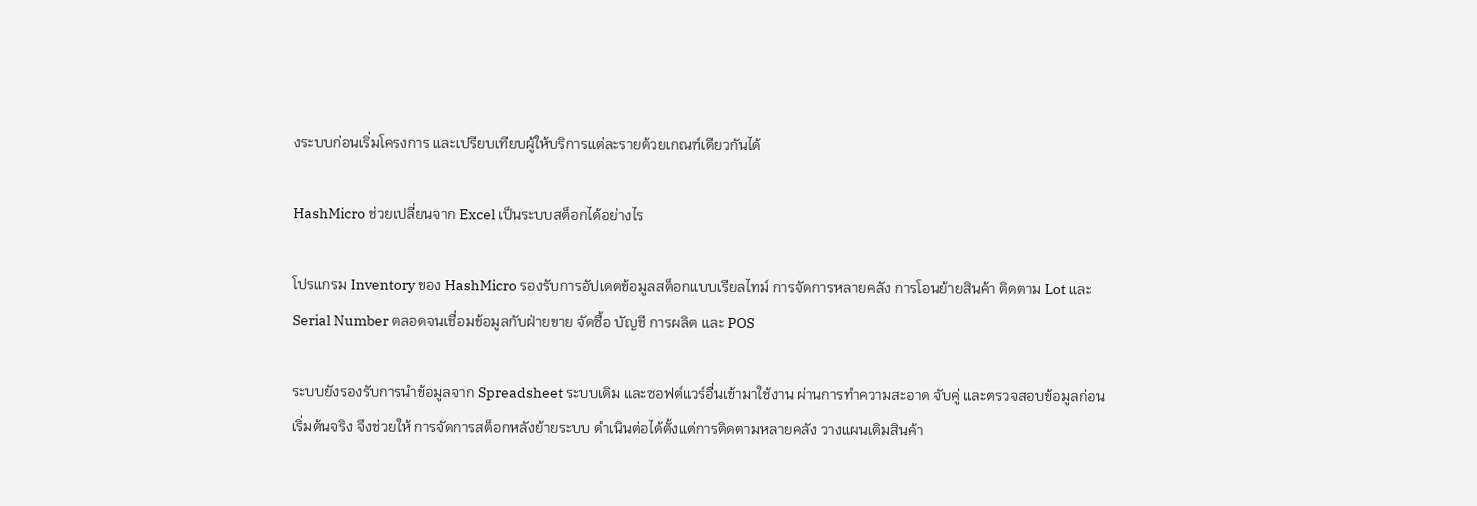งระบบก่อนเริ่มโครงการ และเปรียบเทียบผู้ให้บริการแต่ละรายด้วยเกณฑ์เดียวกันได้

HashMicro ช่วยเปลี่ยนจาก Excel เป็นระบบสต็อกได้อย่างไร

โปรแกรม Inventory ของ HashMicro รองรับการอัปเดตข้อมูลสต็อกแบบเรียลไทม์ การจัดการหลายคลัง การโอนย้ายสินค้า ติดตาม Lot และ Serial Number ตลอดจนเชื่อมข้อมูลกับฝ่ายขาย จัดซื้อ บัญชี การผลิต และ POS

ระบบยังรองรับการนำข้อมูลจาก Spreadsheet ระบบเดิม และซอฟต์แวร์อื่นเข้ามาใช้งาน ผ่านการทำความสะอาด จับคู่ และตรวจสอบข้อมูลก่อนเริ่มต้นจริง จึงช่วยให้ การจัดการสต็อกหลังย้ายระบบ ดำเนินต่อได้ตั้งแต่การติดตามหลายคลัง วางแผนเติมสินค้า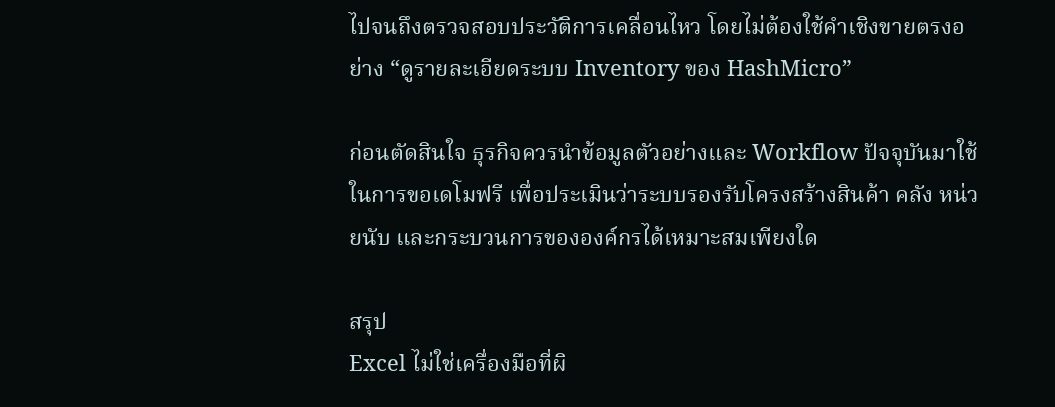ไปจนถึงตรวจสอบประวัติการเคลื่อนไหว โดยไม่ต้องใช้คำเชิงขายตรงอย่าง “ดูรายละเอียดระบบ Inventory ของ HashMicro”

ก่อนตัดสินใจ ธุรกิจควรนำข้อมูลตัวอย่างและ Workflow ปัจจุบันมาใช้ในการขอเดโมฟรี เพื่อประเมินว่าระบบรองรับโครงสร้างสินค้า คลัง หน่วยนับ และกระบวนการขององค์กรได้เหมาะสมเพียงใด

สรุป
Excel ไม่ใช่เครื่องมือที่ผิ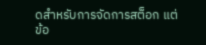ดสำหรับการจัดการสต็อก แต่ข้อ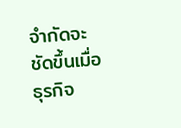จำกัดจะชัดขึ้นเมื่อธุรกิจ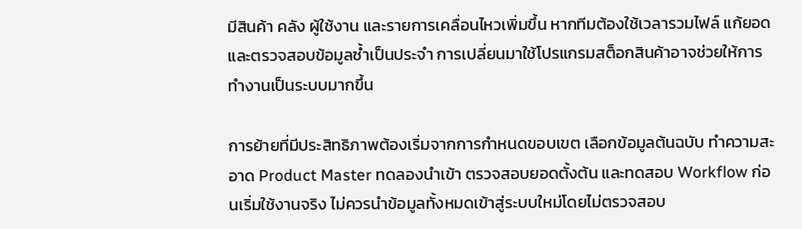มีสินค้า คลัง ผู้ใช้งาน และรายการเคลื่อนไหวเพิ่มขึ้น หากทีมต้องใช้เวลารวมไฟล์ แก้ยอด และตรวจสอบข้อมูลซ้ำเป็นประจำ การเปลี่ยนมาใช้โปรแกรมสต็อกสินค้าอาจช่วยให้การทำงานเป็นระบบมากขึ้น

การย้ายที่มีประสิทธิภาพต้องเริ่มจากการกำหนดขอบเขต เลือกข้อมูลต้นฉบับ ทำความสะอาด Product Master ทดลองนำเข้า ตรวจสอบยอดตั้งต้น และทดสอบ Workflow ก่อนเริ่มใช้งานจริง ไม่ควรนำข้อมูลทั้งหมดเข้าสู่ระบบใหม่โดยไม่ตรวจสอบ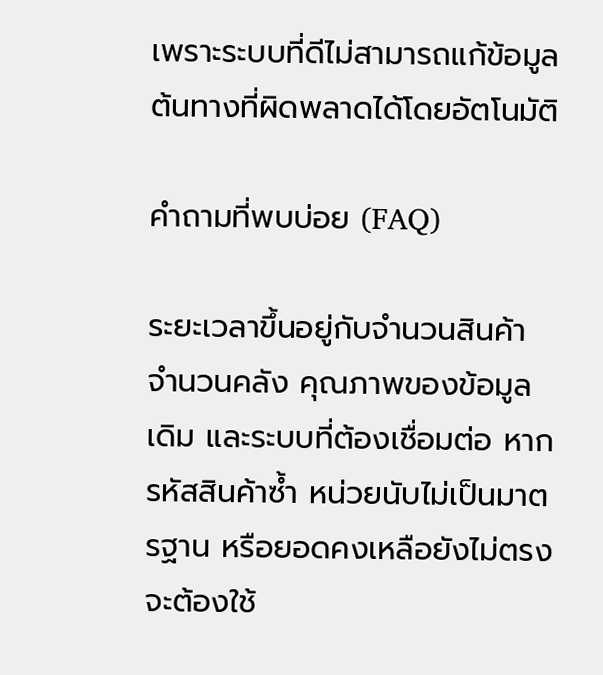เพราะระบบที่ดีไม่สามารถแก้ข้อมูลต้นทางที่ผิดพลาดได้โดยอัตโนมัติ

คำถามที่พบบ่อย (FAQ)

ระยะเวลาขึ้นอยู่กับจำนวนสินค้า จำนวนคลัง คุณภาพของข้อมูลเดิม และระบบที่ต้องเชื่อมต่อ หากรหัสสินค้าซ้ำ หน่วยนับไม่เป็นมาตรฐาน หรือยอดคงเหลือยังไม่ตรง จะต้องใช้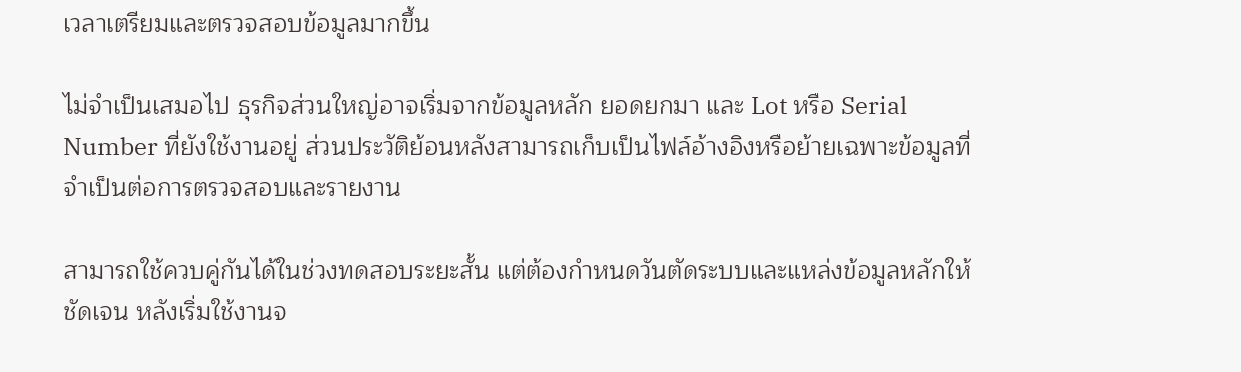เวลาเตรียมและตรวจสอบข้อมูลมากขึ้น

ไม่จำเป็นเสมอไป ธุรกิจส่วนใหญ่อาจเริ่มจากข้อมูลหลัก ยอดยกมา และ Lot หรือ Serial Number ที่ยังใช้งานอยู่ ส่วนประวัติย้อนหลังสามารถเก็บเป็นไฟล์อ้างอิงหรือย้ายเฉพาะข้อมูลที่จำเป็นต่อการตรวจสอบและรายงาน

สามารถใช้ควบคู่กันได้ในช่วงทดสอบระยะสั้น แต่ต้องกำหนดวันตัดระบบและแหล่งข้อมูลหลักให้ชัดเจน หลังเริ่มใช้งานจ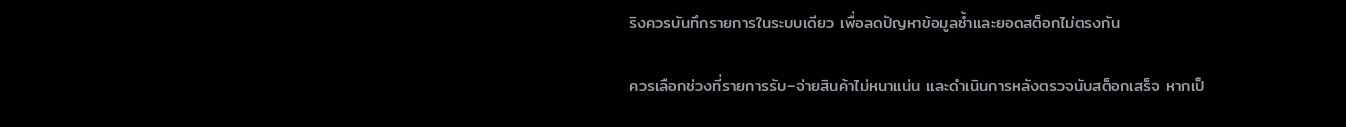ริงควรบันทึกรายการในระบบเดียว เพื่อลดปัญหาข้อมูลซ้ำและยอดสต็อกไม่ตรงกัน

ควรเลือกช่วงที่รายการรับ–จ่ายสินค้าไม่หนาแน่น และดำเนินการหลังตรวจนับสต็อกเสร็จ หากเป็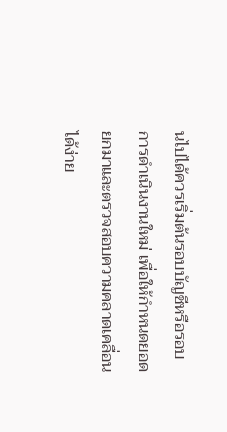นไปได้ควรเริ่มต้นรอบบัญชีหรือรอบการดำเนินงานใหม่ เพื่อให้กำหนดยอดยกมาและตรวจสอบความคลาดเคลื่อนได้ง่าย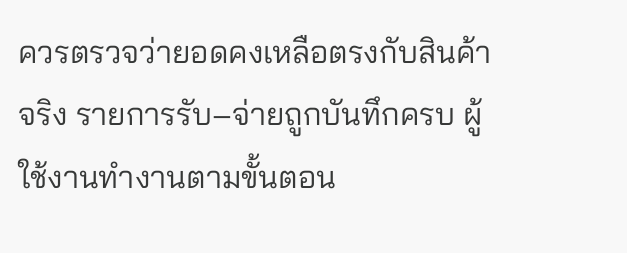ควรตรวจว่ายอดคงเหลือตรงกับสินค้าจริง รายการรับ–จ่ายถูกบันทึกครบ ผู้ใช้งานทำงานตามขั้นตอน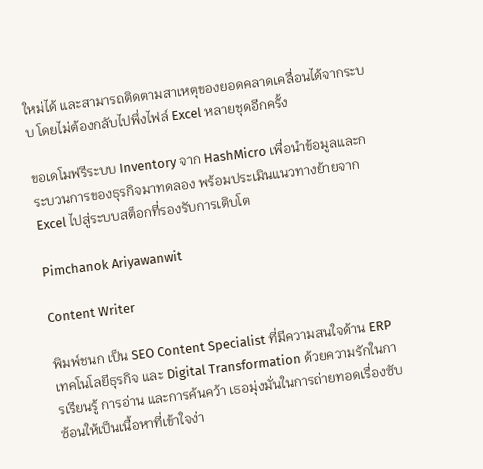ใหม่ได้ และสามารถติดตามสาเหตุของยอดคลาดเคลื่อนได้จากระบบ โดยไม่ต้องกลับไปพึ่งไฟล์ Excel หลายชุดอีกครั้ง

ขอเดโมฟรีระบบ Inventory จาก HashMicro เพื่อนำข้อมูลและกระบวนการของธุรกิจมาทดลอง พร้อมประเมินแนวทางย้ายจาก Excel ไปสู่ระบบสต็อกที่รองรับการเติบโต

Pimchanok Ariyawanwit

Content Writer

พิมพ์ชนก เป็น SEO Content Specialist ที่มีความสนใจด้าน ERP เทคโนโลยีธุรกิจ และ Digital Transformation ด้วยความรักในการเรียนรู้ การอ่าน และการค้นคว้า เธอมุ่งมั่นในการถ่ายทอดเรื่องซับซ้อนให้เป็นเนื้อหาที่เข้าใจง่า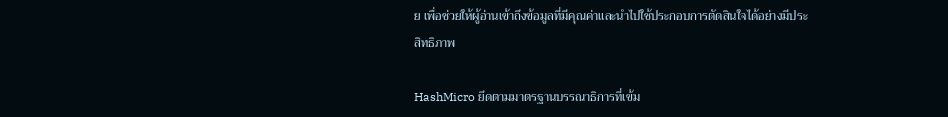ย เพื่อช่วยให้ผู้อ่านเข้าถึงข้อมูลที่มีคุณค่าและนำไปใช้ประกอบการตัดสินใจได้อย่างมีประสิทธิภาพ

HashMicro ยึดตามมาตรฐานบรรณาธิการที่เข้ม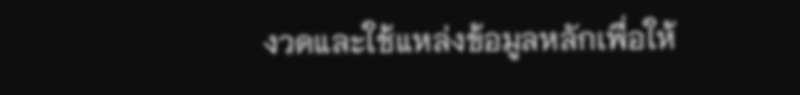งวดและใช้แหล่งข้อมูลหลักเพื่อให้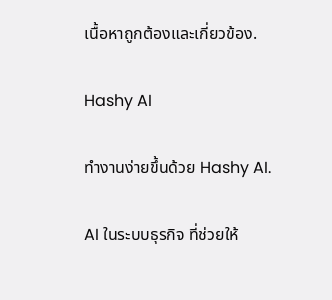เนื้อหาถูกต้องและเกี่ยวข้อง.

Hashy AI

ทำงานง่ายขึ้นด้วย Hashy AI.

AI ในระบบธุรกิจ ที่ช่วยให้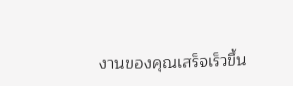งานของคุณเสร็จเร็วขึ้น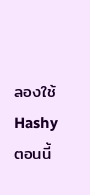ลองใช้ Hashy ตอนนี้